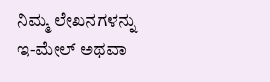ನಿಮ್ಮ ಲೇಖನಗಳನ್ನು ಇ-ಮೇಲ್ ಅಥವಾ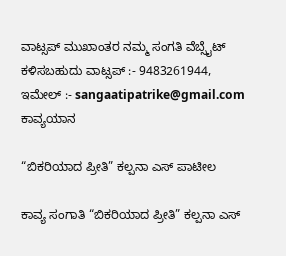ವಾಟ್ಸಪ್ ಮುಖಾಂತರ ನಮ್ಮ ಸಂಗತಿ ವೆಬ್ಸೈಟ್ ಕಳಿಸಬಹುದು ವಾಟ್ಸಪ್‌ :- 9483261944, ಇಮೇಲ್ :- sangaatipatrike@gmail.com
ಕಾವ್ಯಯಾನ

“ಬಿಕರಿಯಾದ ಪ್ರೀತಿ” ಕಲ್ಪನಾ ಎಸ್‌ ಪಾಟೀಲ

ಕಾವ್ಯ ಸಂಗಾತಿ “ಬಿಕರಿಯಾದ ಪ್ರೀತಿ” ಕಲ್ಪನಾ ಎಸ್‌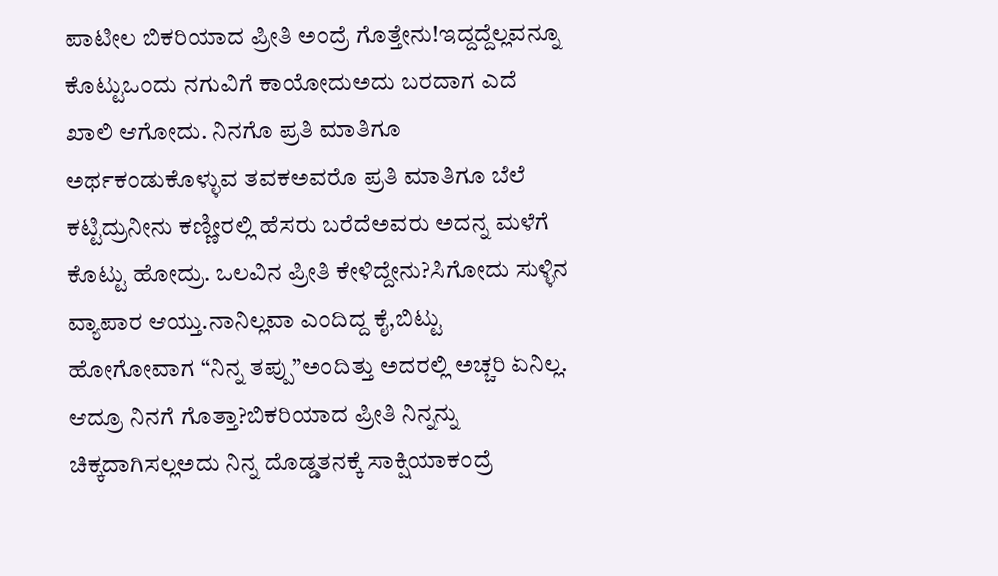ಪಾಟೀಲ ಬಿಕರಿಯಾದ ಪ್ರೀತಿ ಅಂದ್ರೆ ಗೊತ್ತೇನು!ಇದ್ದದ್ದೆಲ್ಲವನ್ನೂ ಕೊಟ್ಟುಒಂದು ನಗುವಿಗೆ ಕಾಯೋದುಅದು ಬರದಾಗ ಎದೆ ಖಾಲಿ ಆಗೋದು. ನಿನಗೊ ಪ್ರತಿ ಮಾತಿಗೂ ಅರ್ಥಕಂಡುಕೊಳ್ಳುವ ತವಕಅವರೊ ಪ್ರತಿ ಮಾತಿಗೂ ಬೆಲೆ ಕಟ್ಟಿದ್ರುನೀನು ಕಣ್ಣೀರಲ್ಲಿ ಹೆಸರು ಬರೆದೆಅವರು ಅದನ್ನ ಮಳೆಗೆ ಕೊಟ್ಟು ಹೋದ್ರು. ಒಲವಿನ ಪ್ರೀತಿ ಕೇಳಿದ್ದೇನು?ಸಿಗೋದು ಸುಳ್ಳಿನ ವ್ಯಾಪಾರ ಆಯ್ತು.ನಾನಿಲ್ಲವಾ ಎಂದಿದ್ದ ಕೈ,ಬಿಟ್ಟು ಹೋಗೋವಾಗ “ನಿನ್ನ ತಪ್ಪು”ಅಂದಿತ್ತು ಅದರಲ್ಲಿ ಅಚ್ಚರಿ ಏನಿಲ್ಲ. ಆದ್ರೂ ನಿನಗೆ ಗೊತ್ತಾ?ಬಿಕರಿಯಾದ ಪ್ರೀತಿ ನಿನ್ನನ್ನು ಚಿಕ್ಕದಾಗಿಸಲ್ಲಅದು ನಿನ್ನ ದೊಡ್ಡತನಕ್ಕೆ ಸಾಕ್ಷಿಯಾಕಂದ್ರೆ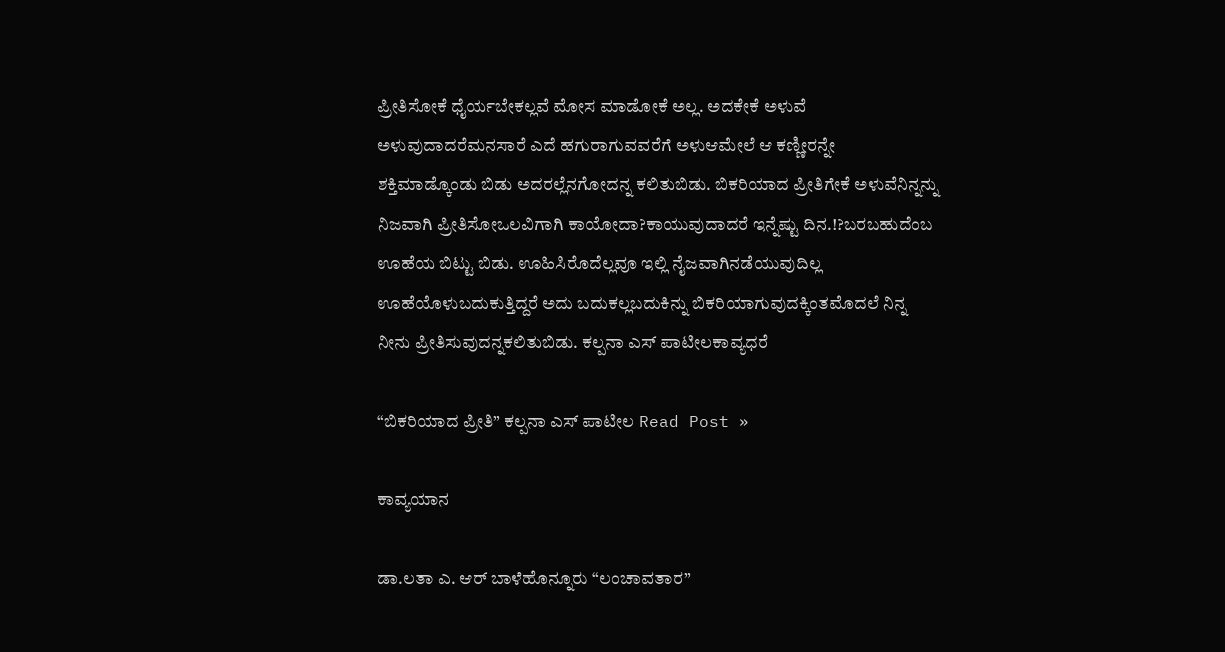ಪ್ರೀತಿಸೋಕೆ ಧೈರ್ಯಬೇಕಲ್ಲವೆ ಮೋಸ ಮಾಡೋಕೆ ಅಲ್ಲ. ಅದಕೇಕೆ ಅಳುವೆ ಅಳುವುದಾದರೆಮನಸಾರೆ ಎದೆ ಹಗುರಾಗುವವರೆಗೆ ಅಳುಆಮೇಲೆ ಆ ಕಣ್ಣೀರನ್ನೇ ಶಕ್ತಿಮಾಡ್ಕೊಂಡು ಬಿಡು ಅದರಲ್ಲೆನಗೋದನ್ನ ಕಲಿತುಬಿಡು. ಬಿಕರಿಯಾದ ಪ್ರೀತಿಗೇಕೆ ಅಳುವೆನಿನ್ನನ್ನು ನಿಜವಾಗಿ ಪ್ರೀತಿಸೋಒಲವಿಗಾಗಿ ಕಾಯೋದಾ?ಕಾಯುವುದಾದರೆ ಇನ್ನೆಷ್ಟು ದಿನ.!?ಬರಬಹುದೆಂಬ ಊಹೆಯ ಬಿಟ್ಟು ಬಿಡು. ಊಹಿಸಿರೊದೆಲ್ಲವೂ ಇಲ್ಲಿ ನೈಜವಾಗಿನಡೆಯುವುದಿಲ್ಲ ಊಹೆಯೊಳುಬದುಕುತ್ತಿದ್ದರೆ ಅದು ಬದುಕಲ್ಲಬದುಕಿನ್ನು ಬಿಕರಿಯಾಗುವುದಕ್ಕಿಂತಮೊದಲೆ ನಿನ್ನ ನೀನು ಪ್ರೀತಿಸುವುದನ್ನಕಲಿತುಬಿಡು. ಕಲ್ಪನಾ ಎಸ್ ಪಾಟೀಲಕಾವ್ಯಧರೆ

“ಬಿಕರಿಯಾದ ಪ್ರೀತಿ” ಕಲ್ಪನಾ ಎಸ್‌ ಪಾಟೀಲ Read Post »

ಕಾವ್ಯಯಾನ

ಡಾ.ಲತಾ ಎ. ಆರ್ ಬಾಳೆಹೊನ್ನೂರು “ಲಂಚಾವತಾರ”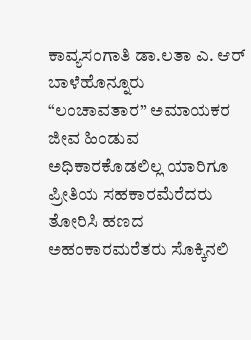ಕಾವ್ಯಸಂಗಾತಿ ಡಾ.ಲತಾ ಎ. ಆರ್ ಬಾಳೆಹೊನ್ನೂರು “ಲಂಚಾವತಾರ” ಅಮಾಯಕರ ಜೀವ ಹಿಂಡುವ ಅಧಿಕಾರಕೊಡಲಿಲ್ಲ ಯಾರಿಗೂ ಪ್ರೀತಿಯ ಸಹಕಾರಮೆರೆದರು ತೋರಿಸಿ ಹಣದ ಅಹಂಕಾರಮರೆತರು ಸೊಕ್ಕಿನಲಿ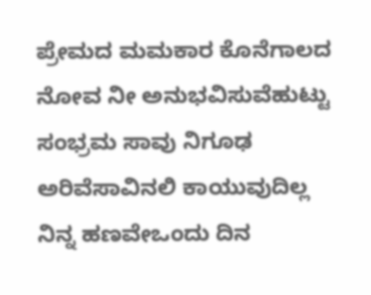ಪ್ರೇಮದ ಮಮಕಾರ ಕೊನೆಗಾಲದ ನೋವ ನೀ ಅನುಭವಿಸುವೆಹುಟ್ಟು ಸಂಭ್ರಮ ಸಾವು ನಿಗೂಢ ಅರಿವೆಸಾವಿನಲಿ ಕಾಯುವುದಿಲ್ಲ ನಿನ್ನ ಹಣವೇಒಂದು ದಿನ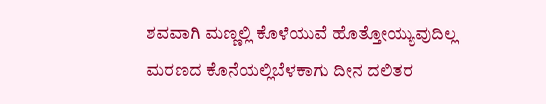ಶವವಾಗಿ ಮಣ್ಣಲ್ಲಿ ಕೊಳೆಯುವೆ ಹೊತ್ತೋಯ್ಯುವುದಿಲ್ಲ ಮರಣದ ಕೊನೆಯಲ್ಲಿಬೆಳಕಾಗು ದೀನ ದಲಿತರ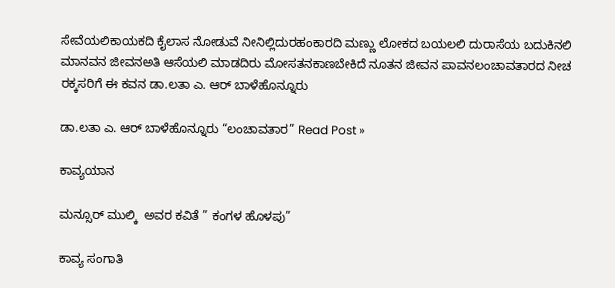ಸೇವೆಯಲಿಕಾಯಕದಿ ಕೈಲಾಸ ನೋಡುವೆ ನೀನಿಲ್ಲಿದುರಹಂಕಾರದಿ ಮಣ್ಣು ಲೋಕದ ಬಯಲಲಿ ದುರಾಸೆಯ ಬದುಕಿನಲಿ ಮಾನವನ ಜೀವನಅತಿ ಆಸೆಯಲಿ ಮಾಡದಿರು ಮೋಸತನಕಾಣಬೇಕಿದೆ ನೂತನ ಜೀವನ ಪಾವನಲಂಚಾವತಾರದ ನೀಚ ರಕ್ಕಸರಿಗೆ ಈ ಕವನ ಡಾ.ಲತಾ ಎ. ಆರ್ ಬಾಳೆಹೊನ್ನೂರು

ಡಾ.ಲತಾ ಎ. ಆರ್ ಬಾಳೆಹೊನ್ನೂರು “ಲಂಚಾವತಾರ” Read Post »

ಕಾವ್ಯಯಾನ

ಮನ್ಸೂರ್ ಮುಲ್ಕಿ  ಅವರ ಕವಿತೆ ” ಕಂಗಳ ಹೊಳಪು”

ಕಾವ್ಯ ಸಂಗಾತಿ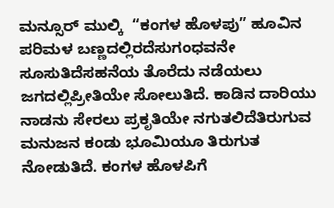ಮನ್ಸೂರ್ ಮುಲ್ಕಿ  “ಕಂಗಳ ಹೊಳಪು” ಹೂವಿನ ಪರಿಮಳ ಬಣ್ಣದಲ್ಲಿರದೆಸುಗಂಧವನೇ ಸೂಸುತಿದೆಸಹನೆಯ ತೊರೆದು ನಡೆಯಲು ಜಗದಲ್ಲಿಪ್ರೀತಿಯೇ ಸೋಲುತಿದೆ. ಕಾಡಿನ ದಾರಿಯು ನಾಡನು ಸೇರಲು ಪ್ರಕೃತಿಯೇ ನಗುತಲಿದೆತಿರುಗುವ ಮನುಜನ ಕಂಡು ಭೂಮಿಯೂ ತಿರುಗುತ ನೋಡುತಿದೆ. ಕಂಗಳ ಹೊಳಪಿಗೆ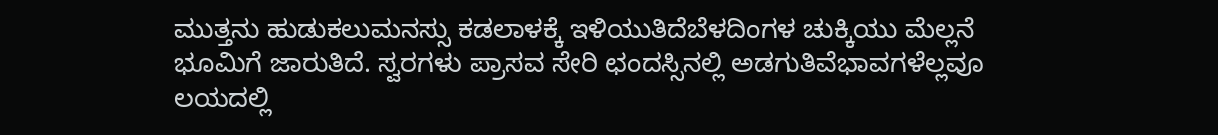ಮುತ್ತನು ಹುಡುಕಲುಮನಸ್ಸು ಕಡಲಾಳಕ್ಕೆ ಇಳಿಯುತಿದೆಬೆಳದಿಂಗಳ ಚುಕ್ಕಿಯು ಮೆಲ್ಲನೆ ಭೂಮಿಗೆ ಜಾರುತಿದೆ. ಸ್ವರಗಳು ಪ್ರಾಸವ ಸೇರಿ ಛಂದಸ್ಸಿನಲ್ಲಿ ಅಡಗುತಿವೆಭಾವಗಳೆಲ್ಲವೂ ಲಯದಲ್ಲಿ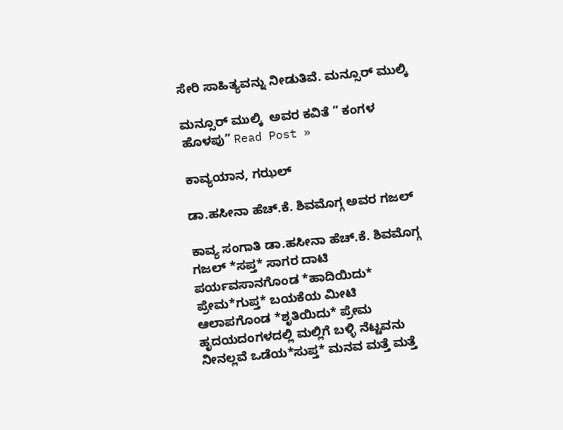ಸೇರಿ ಸಾಹಿತ್ಯವನ್ನು ನೀಡುತಿವೆ. ಮನ್ಸೂರ್ ಮುಲ್ಕಿ

ಮನ್ಸೂರ್ ಮುಲ್ಕಿ  ಅವರ ಕವಿತೆ ” ಕಂಗಳ ಹೊಳಪು” Read Post »

ಕಾವ್ಯಯಾನ, ಗಝಲ್

ಡಾ.ಹಸೀನಾ ಹೆಚ್.ಕೆ. ಶಿವಮೊಗ್ಗ ಅವರ ಗಜಲ್

ಕಾವ್ಯ ಸಂಗಾತಿ ಡಾ.ಹಸೀನಾ ಹೆಚ್.ಕೆ. ಶಿವಮೊಗ್ಗ ಗಜಲ್ *ಸಪ್ತ* ಸಾಗರ ದಾಟಿ ಪರ್ಯವಸಾನಗೊಂಡ *ಹಾದಿಯಿದು* ಪ್ರೇಮ*ಗುಪ್ತ* ಬಯಕೆಯ ಮೀಟಿ ಆಲಾಪಗೊಂಡ *ಶೃತಿಯಿದು* ಪ್ರೇಮ ಹೃದಯದಂಗಳದಲ್ಲಿ ಮಲ್ಲಿಗೆ ಬಳ್ಳಿ ನೆಟ್ಟವನು ನೀನಲ್ಲವೆ ಒಡೆಯ*ಸುಪ್ತ* ಮನವ ಮತ್ತೆ ಮತ್ತೆ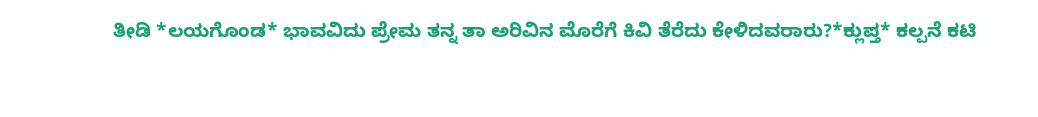ತೀಡಿ *ಲಯಗೊಂಡ* ಭಾವವಿದು ಪ್ರೇಮ ತನ್ನ ತಾ ಅರಿವಿನ ಮೊರೆಗೆ ಕಿವಿ ತೆರೆದು ಕೇಳಿದವರಾರು?*ಕ್ಲುಪ್ತ* ಕಲ್ಪನೆ ಕಟಿ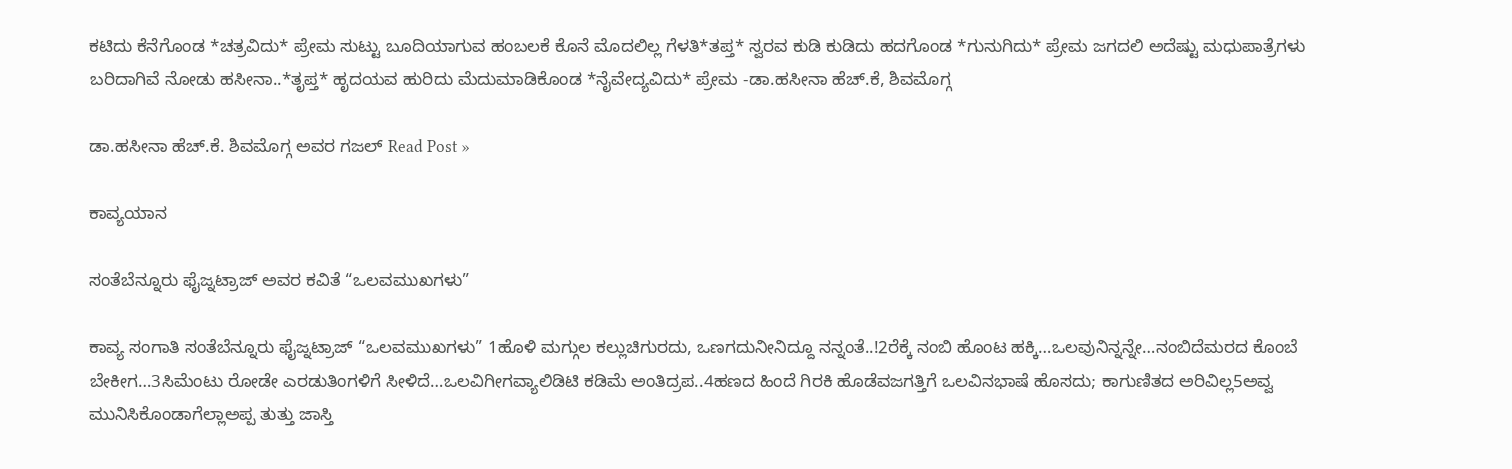ಕಟಿದು ಕೆನೆಗೊಂಡ *ಚತ್ರವಿದು* ಪ್ರೇಮ ಸುಟ್ಟು ಬೂದಿಯಾಗುವ ಹಂಬಲಕೆ ಕೊನೆ ಮೊದಲಿಲ್ಲ ಗೆಳತಿ*ತಪ್ತ* ಸ್ವರವ ಕುಡಿ ಕುಡಿದು ಹದಗೊಂಡ *ಗುನುಗಿದು* ಪ್ರೇಮ ಜಗದಲಿ ಅದೆಷ್ಟು ಮಧುಪಾತ್ರೆಗಳು ಬರಿದಾಗಿವೆ ನೋಡು ಹಸೀನಾ..*ತೃಪ್ತ* ಹೃದಯವ ಹುರಿದು ಮೆದುಮಾಡಿಕೊಂಡ *ನೈವೇದ್ಯವಿದು* ಪ್ರೇಮ -ಡಾ.ಹಸೀನಾ ಹೆಚ್.ಕೆ, ಶಿವಮೊಗ್ಗ

ಡಾ.ಹಸೀನಾ ಹೆಚ್.ಕೆ. ಶಿವಮೊಗ್ಗ ಅವರ ಗಜಲ್ Read Post »

ಕಾವ್ಯಯಾನ

ಸಂತೆಬೆನ್ನೂರು ಫೈಜ್ನಟ್ರಾಜ್ ಅವರ ಕವಿತೆ “ಒಲವಮುಖಗಳು”

ಕಾವ್ಯ ಸಂಗಾತಿ ಸಂತೆಬೆನ್ನೂರು ಫೈಜ್ನಟ್ರಾಜ್ “ಒಲವಮುಖಗಳು” 1ಹೊಳಿ ಮಗ್ಗುಲ ಕಲ್ಲುಚಿಗುರದು, ಒಣಗದುನೀನಿದ್ದೂ ನನ್ನಂತೆ..!2ರೆಕ್ಕೆ ನಂಬಿ ಹೊಂಟ ಹಕ್ಕಿ…ಒಲವುನಿನ್ನನ್ನೇ…ನಂಬಿದೆಮರದ ಕೊಂಬೆ ಬೇಕೀಗ…3ಸಿಮೆಂಟು ರೋಡೇ ಎರಡುತಿಂಗಳಿಗೆ ಸೀಳಿದೆ…ಒಲವಿಗೀಗವ್ಯಾಲಿಡಿಟಿ ಕಡಿಮೆ ಅಂತಿದ್ರಪ..4ಹಣದ ಹಿಂದೆ ಗಿರಕಿ ಹೊಡೆವಜಗತ್ತಿಗೆ ಒಲವಿನಭಾಷೆ ಹೊಸದು; ಕಾಗುಣಿತದ ಅರಿವಿಲ್ಲ5ಅವ್ವ ಮುನಿಸಿಕೊಂಡಾಗೆಲ್ಲಾಅಪ್ಪ ತುತ್ತು ಜಾಸ್ತಿ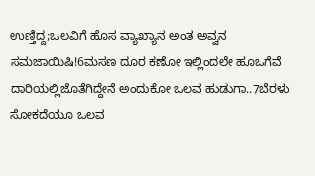ಉಣ್ತಿದ್ದ;ಒಲವಿಗೆ ಹೊಸ ವ್ಯಾಖ್ಯಾನ ಅಂತ ಅವ್ವನ ಸಮಜಾಯಿಷಿ!6ಮಸಣ ದೂರ ಕಣೋ ಇಲ್ಲಿಂದಲೇ ಹೂಒಗೆವೆ ದಾರಿಯಲ್ಲಿಜೊತೆಗಿದ್ದೇನೆ ಅಂದುಕೋ ಒಲವ ಹುಡುಗಾ..7ಬೆರಳು ಸೋಕದೆಯೂ ಒಲವ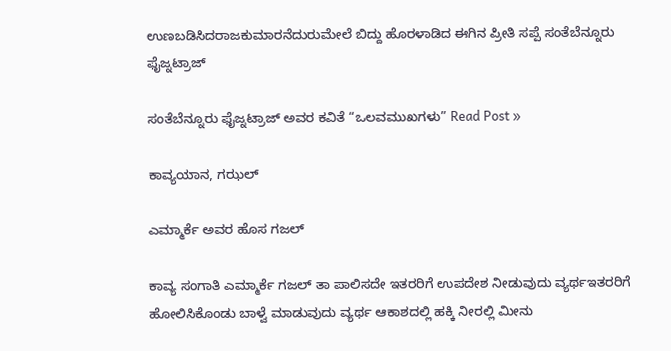ಉಣಬಡಿಸಿದರಾಜಕುಮಾರನೆದುರುಮೇಲೆ ಬಿದ್ದು ಹೊರಳಾಡಿದ ಈಗಿನ ಪ್ರೀತಿ ಸಪ್ಪೆ ಸಂತೆಬೆನ್ನೂರು ಫೈಜ್ನಟ್ರಾಜ್

ಸಂತೆಬೆನ್ನೂರು ಫೈಜ್ನಟ್ರಾಜ್ ಅವರ ಕವಿತೆ “ಒಲವಮುಖಗಳು” Read Post »

ಕಾವ್ಯಯಾನ, ಗಝಲ್

ಎಮ್ಮಾರ್ಕೆ ಅವರ ಹೊಸ ಗಜಲ್

ಕಾವ್ಯ ಸಂಗಾತಿ ಎಮ್ಮಾರ್ಕೆ ಗಜಲ್ ತಾ ಪಾಲಿಸದೇ ಇತರರಿಗೆ ಉಪದೇಶ ನೀಡುವುದು ವ್ಯರ್ಥಇತರರಿಗೆ ಹೋಲಿಸಿಕೊಂಡು ಬಾಳ್ವೆ ಮಾಡುವುದು ವ್ಯರ್ಥ ಆಕಾಶದಲ್ಲಿ ಹಕ್ಕಿ ನೀರಲ್ಲಿ ಮೀನು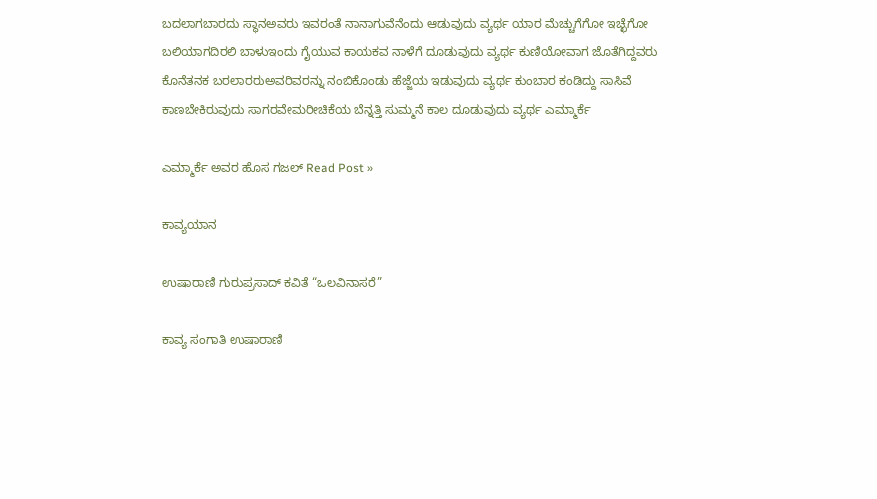ಬದಲಾಗಬಾರದು ಸ್ಥಾನಅವರು ಇವರಂತೆ ನಾನಾಗುವೆನೆಂದು ಆಡುವುದು ವ್ಯರ್ಥ ಯಾರ ಮೆಚ್ಚುಗೆಗೋ ಇಚ್ಛೆಗೋ ಬಲಿಯಾಗದಿರಲಿ ಬಾಳುಇಂದು ಗೈಯುವ ಕಾಯಕವ ನಾಳೆಗೆ ದೂಡುವುದು ವ್ಯರ್ಥ ಕುಣಿಯೋವಾಗ ಜೊತೆಗಿದ್ದವರು ಕೊನೆತನಕ ಬರಲಾರರುಅವರಿವರನ್ನು ನಂಬಿಕೊಂಡು ಹೆಜ್ಜೆಯ ಇಡುವುದು ವ್ಯರ್ಥ ಕುಂಬಾರ ಕಂಡಿದ್ದು ಸಾಸಿವೆ ಕಾಣಬೇಕಿರುವುದು ಸಾಗರವೇಮರೀಚಿಕೆಯ ಬೆನ್ನತ್ತಿ ಸುಮ್ಮನೆ ಕಾಲ ದೂಡುವುದು ವ್ಯರ್ಥ ಎಮ್ಮಾರ್ಕೆ

ಎಮ್ಮಾರ್ಕೆ ಅವರ ಹೊಸ ಗಜಲ್ Read Post »

ಕಾವ್ಯಯಾನ

ಉಷಾರಾಣಿ ಗುರುಪ್ರಸಾದ್ ಕವಿತೆ “ಒಲವಿನಾಸರೆ”

ಕಾವ್ಯ ಸಂಗಾತಿ ಉಷಾರಾಣಿ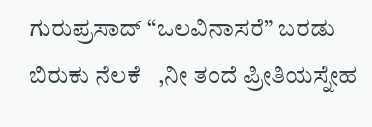ಗುರುಪ್ರಸಾದ್ “ಒಲವಿನಾಸರೆ” ಬರಡು ಬಿರುಕು ನೆಲಕೆ   ,ನೀ ತಂದೆ ಪ್ರೀತಿಯಸ್ನೇಹ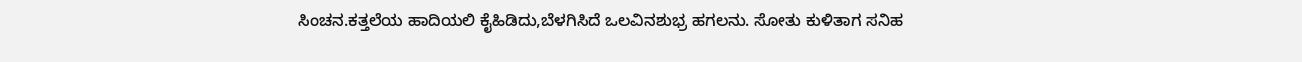ಸಿಂಚನ.ಕತ್ತಲೆಯ ಹಾದಿಯಲಿ ಕೈಹಿಡಿದು,ಬೆಳಗಿಸಿದೆ ಒಲವಿನಶುಭ್ರ ಹಗಲನು. ಸೋತು ಕುಳಿತಾಗ ಸನಿಹ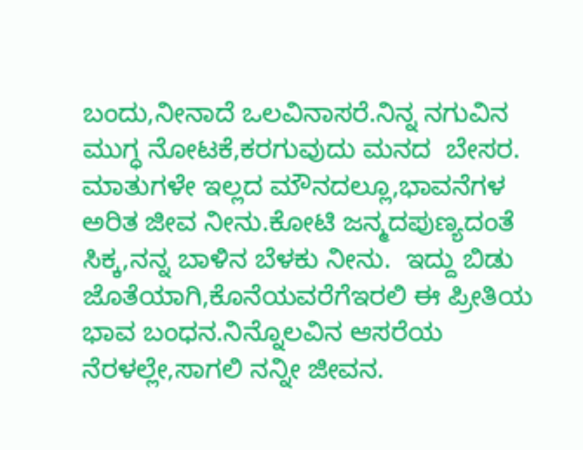ಬಂದು,ನೀನಾದೆ ಒಲವಿನಾಸರೆ.ನಿನ್ನ ನಗುವಿನ ಮುಗ್ಧ ನೋಟಕೆ,ಕರಗುವುದು ಮನದ  ಬೇಸರ. ಮಾತುಗಳೇ ಇಲ್ಲದ ಮೌನದಲ್ಲೂ,ಭಾವನೆಗಳ ಅರಿತ ಜೀವ ನೀನು.ಕೋಟಿ ಜನ್ಮದಪುಣ್ಯದಂತೆ ಸಿಕ್ಕ,ನನ್ನ ಬಾಳಿನ ಬೆಳಕು ನೀನು.  ಇದ್ದು ಬಿಡು   ಜೊತೆಯಾಗಿ,ಕೊನೆಯವರೆಗೆಇರಲಿ ಈ ಪ್ರೀತಿಯ  ಭಾವ ಬಂಧನ.ನಿನ್ನೊಲವಿನ ಆಸರೆಯ ನೆರಳಲ್ಲೇ,ಸಾಗಲಿ ನನ್ನೀ ಜೀವನ.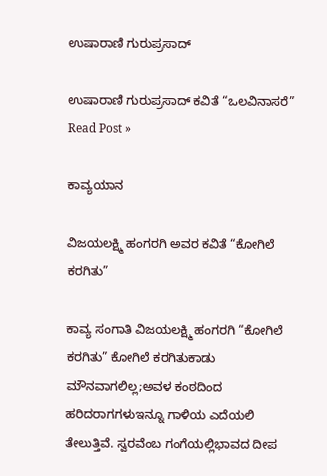ಉಷಾರಾಣಿ ಗುರುಪ್ರಸಾದ್

ಉಷಾರಾಣಿ ಗುರುಪ್ರಸಾದ್ ಕವಿತೆ “ಒಲವಿನಾಸರೆ” Read Post »

ಕಾವ್ಯಯಾನ

ವಿಜಯಲಕ್ಷ್ಮಿ ಹಂಗರಗಿ ಅವರ ಕವಿತೆ “ಕೋಗಿಲೆ ಕರಗಿತು”

ಕಾವ್ಯ ಸಂಗಾತಿ ವಿಜಯಲಕ್ಷ್ಮಿ ಹಂಗರಗಿ “ಕೋಗಿಲೆ ಕರಗಿತು” ಕೋಗಿಲೆ ಕರಗಿತುಕಾಡು ಮೌನವಾಗಲಿಲ್ಲ;ಅವಳ ಕಂಠದಿಂದ ಹರಿದರಾಗಗಳುಇನ್ನೂ ಗಾಳಿಯ ಎದೆಯಲಿ ತೇಲುತ್ತಿವೆ. ಸ್ವರವೆಂಬ ಗಂಗೆಯಲ್ಲಿಭಾವದ ದೀಪ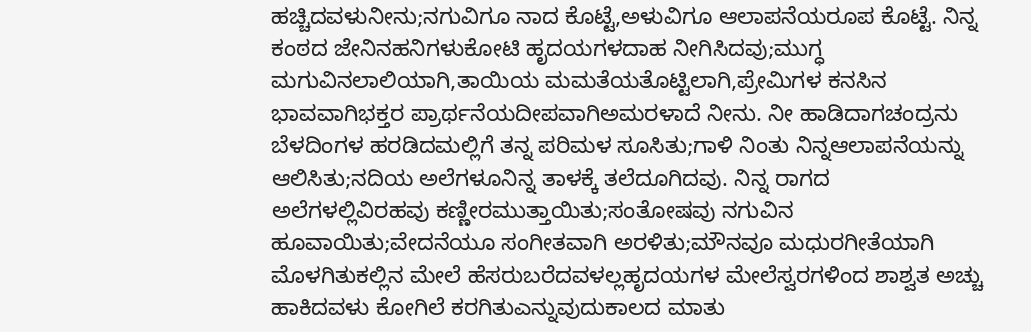ಹಚ್ಚಿದವಳುನೀನು;ನಗುವಿಗೂ ನಾದ ಕೊಟ್ಟೆ,ಅಳುವಿಗೂ ಆಲಾಪನೆಯರೂಪ ಕೊಟ್ಟೆ. ನಿನ್ನ ಕಂಠದ ಜೇನಿನಹನಿಗಳುಕೋಟಿ ಹೃದಯಗಳದಾಹ ನೀಗಿಸಿದವು;ಮುಗ್ಧ ಮಗುವಿನಲಾಲಿಯಾಗಿ,ತಾಯಿಯ ಮಮತೆಯತೊಟ್ಟಿಲಾಗಿ,ಪ್ರೇಮಿಗಳ ಕನಸಿನ ಭಾವವಾಗಿಭಕ್ತರ ಪ್ರಾರ್ಥನೆಯದೀಪವಾಗಿಅಮರಳಾದೆ ನೀನು. ನೀ ಹಾಡಿದಾಗಚಂದ್ರನು ಬೆಳದಿಂಗಳ ಹರಡಿದಮಲ್ಲಿಗೆ ತನ್ನ ಪರಿಮಳ ಸೂಸಿತು;ಗಾಳಿ ನಿಂತು ನಿನ್ನಆಲಾಪನೆಯನ್ನು ಆಲಿಸಿತು;ನದಿಯ ಅಲೆಗಳೂನಿನ್ನ ತಾಳಕ್ಕೆ ತಲೆದೂಗಿದವು. ನಿನ್ನ ರಾಗದ ಅಲೆಗಳಲ್ಲಿವಿರಹವು ಕಣ್ಣೀರಮುತ್ತಾಯಿತು;ಸಂತೋಷವು ನಗುವಿನ ಹೂವಾಯಿತು;ವೇದನೆಯೂ ಸಂಗೀತವಾಗಿ ಅರಳಿತು;ಮೌನವೂ ಮಧುರಗೀತೆಯಾಗಿ ಮೊಳಗಿತುಕಲ್ಲಿನ ಮೇಲೆ ಹೆಸರುಬರೆದವಳಲ್ಲಹೃದಯಗಳ ಮೇಲೆಸ್ವರಗಳಿಂದ ಶಾಶ್ವತ ಅಚ್ಚು ಹಾಕಿದವಳು ಕೋಗಿಲೆ ಕರಗಿತುಎನ್ನುವುದುಕಾಲದ ಮಾತು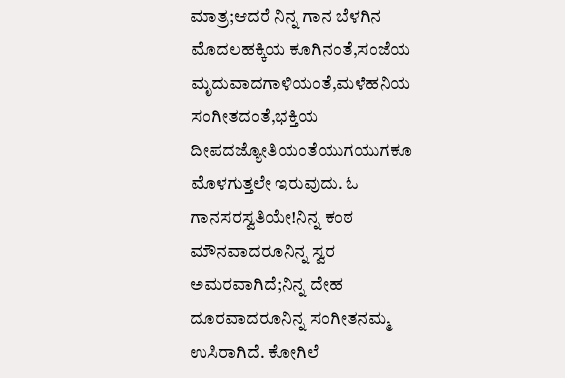ಮಾತ್ರ;ಆದರೆ ನಿನ್ನ ಗಾನ ಬೆಳಗಿನ ಮೊದಲಹಕ್ಕಿಯ ಕೂಗಿನಂತೆ,ಸಂಜೆಯ ಮೃದುವಾದಗಾಳಿಯಂತೆ,ಮಳೆಹನಿಯ ಸಂಗೀತದಂತೆ,ಭಕ್ತಿಯ ದೀಪದಜ್ಯೋತಿಯಂತೆಯುಗಯುಗಕೂ     ಮೊಳಗುತ್ತಲೇ ಇರುವುದು. ಓ ಗಾನಸರಸ್ವತಿಯೇ!ನಿನ್ನ ಕಂಠ ಮೌನವಾದರೂನಿನ್ನ ಸ್ವರ ಅಮರವಾಗಿದೆ;ನಿನ್ನ ದೇಹ ದೂರವಾದರೂನಿನ್ನ ಸಂಗೀತನಮ್ಮ ಉಸಿರಾಗಿದೆ. ಕೋಗಿಲೆ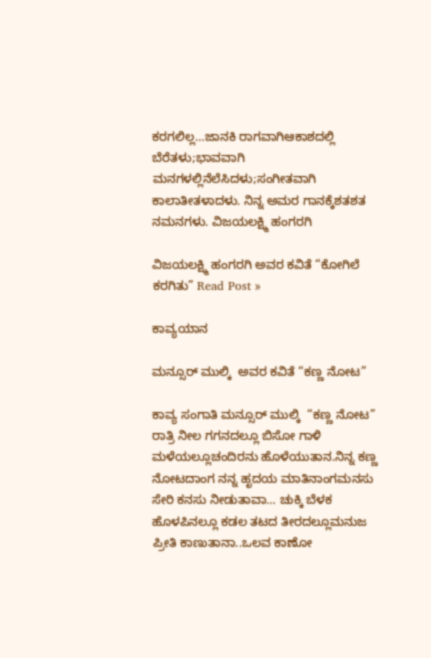ಕರಗಲಿಲ್ಲ…ಜಾನಕಿ ರಾಗವಾಗಿಆಕಾಶದಲ್ಲಿ ಬೆರೆತಳು;ಭಾವವಾಗಿ ಮನಗಳಲ್ಲಿನೆಲೆಸಿದಳು;ಸಂಗೀತವಾಗಿ ಕಾಲಾತೀತಳಾದಳು. ನಿನ್ನ ಅಮರ ಗಾನಕ್ಕೆಶತಶತ ನಮನಗಳು. ವಿಜಯಲಕ್ಷ್ಮಿ ಹಂಗರಗಿ

ವಿಜಯಲಕ್ಷ್ಮಿ ಹಂಗರಗಿ ಅವರ ಕವಿತೆ “ಕೋಗಿಲೆ ಕರಗಿತು” Read Post »

ಕಾವ್ಯಯಾನ

ಮನ್ಸೂರ್ ಮುಲ್ಕಿ  ಅವರ ಕವಿತೆ “ಕಣ್ಣ ನೋಟ”

ಕಾವ್ಯ ಸಂಗಾತಿ ಮನ್ಸೂರ್ ಮುಲ್ಕಿ  “ಕಣ್ಣ ನೋಟ” ರಾತ್ರಿ ನೀಲ ಗಗನದಲ್ಲೂ ಬಿಸೋ ಗಾಳಿ ಮಳೆಯಲ್ಲೂಚಂದಿರನು ಹೊಳೆಯುತಾನ.ನಿನ್ನ ಕಣ್ಣ ನೋಟದಾಂಗ ನನ್ನ ಹೃದಯ ಮಾತಿನಾಂಗಮನಸು ಸೇರಿ ಕನಸು ನೀಡುತಾವಾ… ಚುಕ್ಕಿ ಬೆಳಕ ಹೊಳಪಿನಲ್ಲೂ ಕಡಲ ತಟದ ತೀರದಲ್ಲೂಮನುಜ ಪ್ರೀತಿ ಕಾಣುತಾನಾ..ಒಲವ ಕಾಣೋ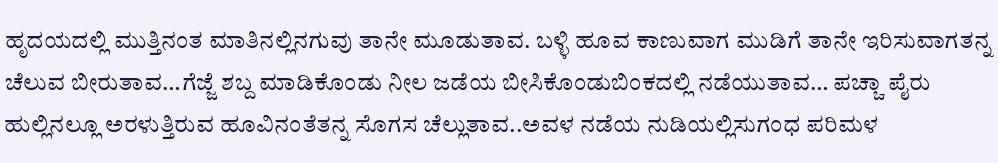ಹೃದಯದಲ್ಲಿ ಮುತ್ತಿನಂತ ಮಾತಿನಲ್ಲಿನಗುವು ತಾನೇ ಮೂಡುತಾವ. ಬಳ್ಳಿ ಹೂವ ಕಾಣುವಾಗ ಮುಡಿಗೆ ತಾನೇ ಇರಿಸುವಾಗತನ್ನ ಚೆಲುವ ಬೀರುತಾವ…ಗೆಜ್ಜೆ ಶಬ್ದ ಮಾಡಿಕೊಂಡು ನೀಲ ಜಡೆಯ ಬೀಸಿಕೊಂಡುಬಿಂಕದಲ್ಲಿ ನಡೆಯುತಾವ… ಪಚ್ಚಾ ಪೈರು ಹುಲ್ಲಿನಲ್ಲೂ ಅರಳುತ್ತಿರುವ ಹೂವಿನಂತೆತನ್ನ ಸೊಗಸ ಚೆಲ್ಲುತಾವ..ಅವಳ ನಡೆಯ ನುಡಿಯಲ್ಲಿಸುಗಂಧ ಪರಿಮಳ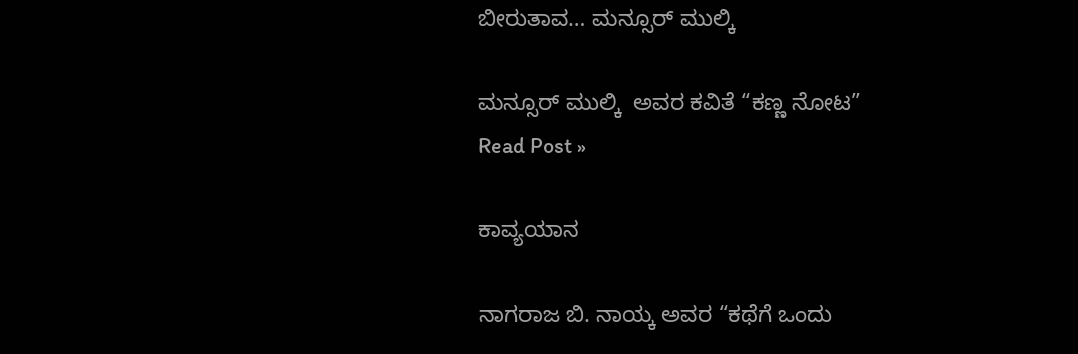ಬೀರುತಾವ… ಮನ್ಸೂರ್ ಮುಲ್ಕಿ

ಮನ್ಸೂರ್ ಮುಲ್ಕಿ  ಅವರ ಕವಿತೆ “ಕಣ್ಣ ನೋಟ” Read Post »

ಕಾವ್ಯಯಾನ

ನಾಗರಾಜ ಬಿ. ನಾಯ್ಕ ಅವರ “ಕಥೆಗೆ ಒಂದು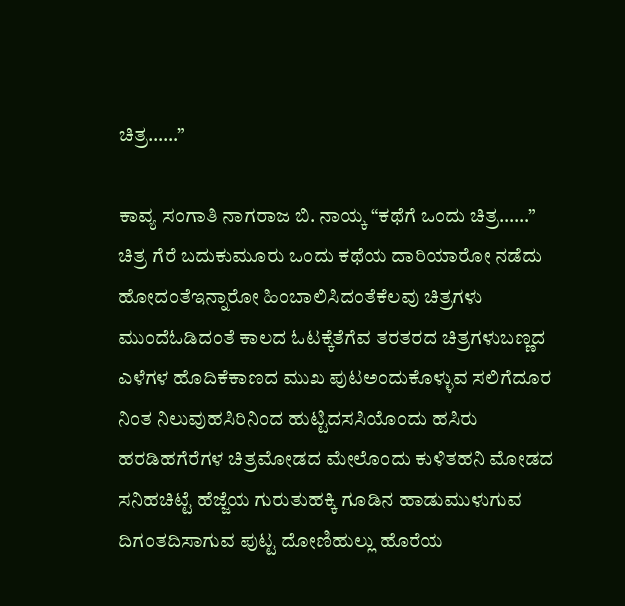ಚಿತ್ರ……”

ಕಾವ್ಯ ಸಂಗಾತಿ ನಾಗರಾಜ ಬಿ. ನಾಯ್ಕ “ಕಥೆಗೆ ಒಂದು ಚಿತ್ರ……” ಚಿತ್ರ ಗೆರೆ ಬದುಕುಮೂರು ಒಂದು ಕಥೆಯ ದಾರಿಯಾರೋ ನಡೆದು ಹೋದಂತೆಇನ್ನಾರೋ ಹಿಂಬಾಲಿಸಿದಂತೆಕೆಲವು ಚಿತ್ರಗಳು ಮುಂದೆಓಡಿದಂತೆ ಕಾಲದ ಓಟಕ್ಕೆತೆಗೆವ ತರತರದ ಚಿತ್ರಗಳುಬಣ್ಣದ ಎಳೆಗಳ ಹೊದಿಕೆಕಾಣದ ಮುಖ ಪುಟಅಂದುಕೊಳ್ಳುವ ಸಲಿಗೆದೂರ ನಿಂತ ನಿಲುವುಹಸಿರಿನಿಂದ ಹುಟ್ಟಿದಸಸಿಯೊಂದು ಹಸಿರು ಹರಡಿಹಗೆರೆಗಳ ಚಿತ್ರಮೋಡದ ಮೇಲೊಂದು ಕುಳಿತಹನಿ ಮೋಡದ ಸನಿಹಚಿಟ್ಟೆ ಹೆಜ್ಜೆಯ ಗುರುತುಹಕ್ಕಿ ಗೂಡಿನ ಹಾಡುಮುಳುಗುವ ದಿಗಂತದಿಸಾಗುವ ಪುಟ್ಟ ದೋಣಿಹುಲ್ಲು ಹೊರೆಯ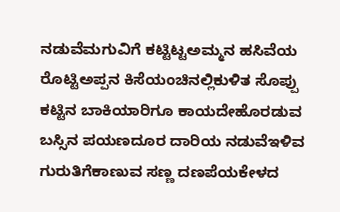ನಡುವೆಮಗುವಿಗೆ ಕಟ್ಟಿಟ್ಟಅಮ್ಮನ ಹಸಿವೆಯ ರೊಟ್ಟಿಅಪ್ಪನ ಕಿಸೆಯಂಚಿನಲ್ಲಿಕುಳಿತ ಸೊಪ್ಪು ಕಟ್ಟಿನ ಬಾಕಿಯಾರಿಗೂ ಕಾಯದೇಹೊರಡುವ ಬಸ್ಸಿನ ಪಯಣದೂರ ದಾರಿಯ ನಡುವೆಇಳಿವ ಗುರುತಿಗೆಕಾಣುವ ಸಣ್ಣ ದಣಪೆಯಕೇಳದ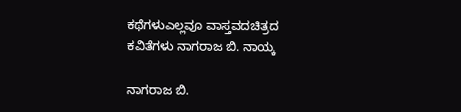ಕಥೆಗಳುಎಲ್ಲವೂ ವಾಸ್ತವದಚಿತ್ರದ ಕವಿತೆಗಳು ನಾಗರಾಜ ಬಿ. ನಾಯ್ಕ

ನಾಗರಾಜ ಬಿ.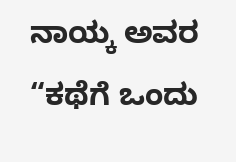ನಾಯ್ಕ ಅವರ “ಕಥೆಗೆ ಒಂದು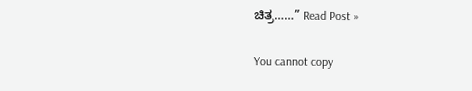ಚಿತ್ರ……” Read Post »

You cannot copy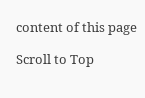content of this page

Scroll to Top